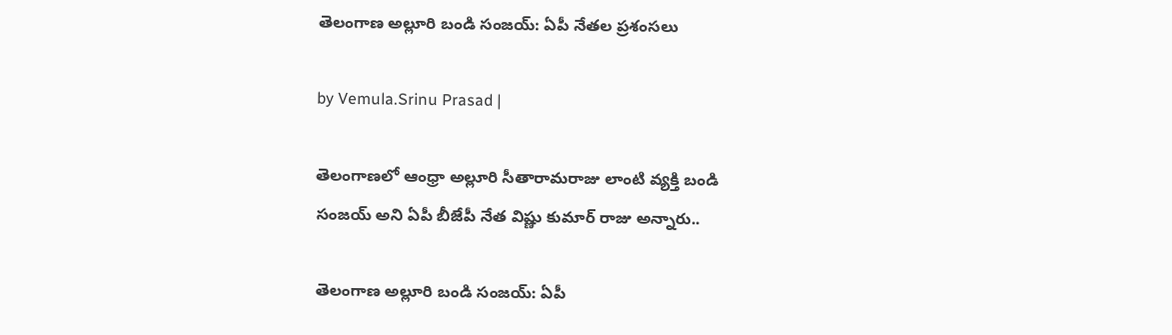తెలంగాణ అల్లూరి బండి సంజయ్: ఏపీ నేతల ప్రశంసలు

by Vemula.Srinu Prasad |

తెలంగాణలో ఆంధ్రా అల్లూరి సీతారామరాజు లాంటి వ్యక్తి బండి సంజయ్ ‌అని ఏపీ బీజేపీ నేత విష్ణు కుమార్ రాజు అన్నారు..

తెలంగాణ అల్లూరి బండి సంజయ్: ఏపీ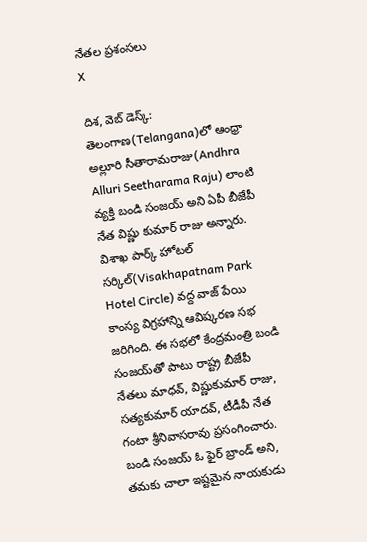నేతల ప్రశంసలు
X

దిశ, వెబ్ డెస్క్: తెలంగాణ(Telangana)లో ఆంధ్రా అల్లూరి సీతారామరాజు(Andhra Alluri Seetharama Raju) లాంటి వ్యక్తి బండి సంజయ్ ‌అని ఏపీ బీజేపీ నేత విష్ణు కుమార్ రాజు అన్నారు. విశాఖ పార్క్ హోటల్ సర్కిల్(Visakhapatnam Park Hotel Circle) వద్ద వాజ్ పేయి కాంస్య విగ్రహాన్ని ఆవిష్కరణ సభ జరిగింది. ఈ సభలో కేంద్రమంత్రి బండి సంజయ్‌తో పాటు రాష్ట్ర బీజేపీ నేతలు మాధవ్, విష్ణుకుమార్ రాజు, సత్యకుమార్ యాదవ్, టీడీపీ నేత గంటా శ్రీనివాసరావు ప్రసంగించారు. బండి సంజయ్ ఓ ఫైర్ బ్రాండ్ అని, తమకు చాలా ఇష్టమైన నాయకుడు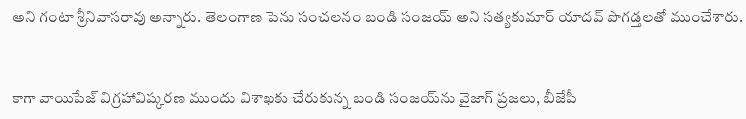అని గంటా శ్రీనివాసరావు అన్నారు. తెలంగాణ పెను సంచలనం బండి సంజయ్ అని సత్యకుమార్ యాదవ్ పొగడ్తలతో ముంచేశారు.


కాగా వాయిపేజ్ విగ్రహావిష్కరణ ముందు విశాఖకు చేరుకున్న బండి సంజయ్‌ను వైజాగ్ ప్రజలు, బీజేపీ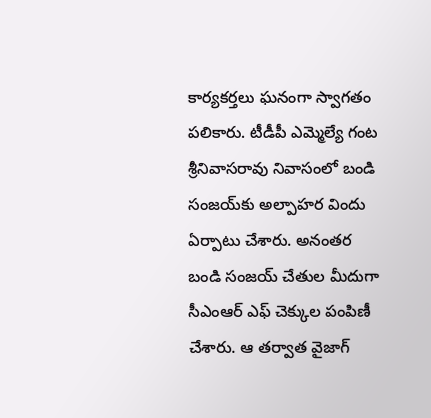కార్యకర్తలు ఘనంగా స్వాగతం పలికారు. టీడీపీ ఎమ్మెల్యే గంట శ్రీనివాసరావు నివాసంలో బండి సంజయ్‌కు అల్పాహర విందు ఏర్పాటు చేశారు. అనంతర బండి సంజయ్ చేతుల మీదుగా సీఎంఆర్ ఎఫ్ చెక్కుల పంపిణీ చేశారు. ఆ తర్వాత వైజాగ్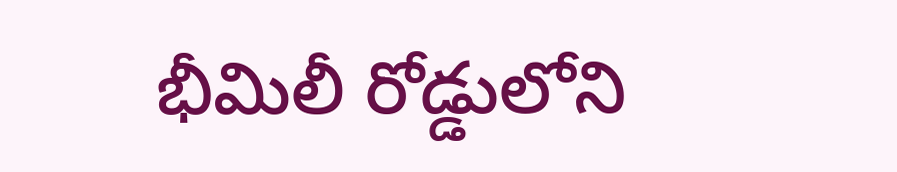భీమిలీ రోడ్డులోని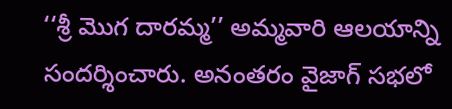‘‘శ్రీ మొగ దారమ్మ’’ అమ్మవారి ఆలయాన్ని సందర్శించారు. అనంతరం వైజాగ్ సభలో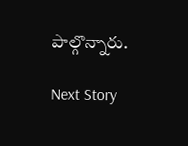పాల్గొన్నారు.

Next Story